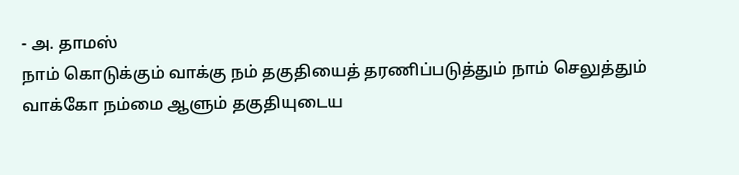- அ. தாமஸ்
நாம் கொடுக்கும் வாக்கு நம் தகுதியைத் தரணிப்படுத்தும் நாம் செலுத்தும் வாக்கோ நம்மை ஆளும் தகுதியுடைய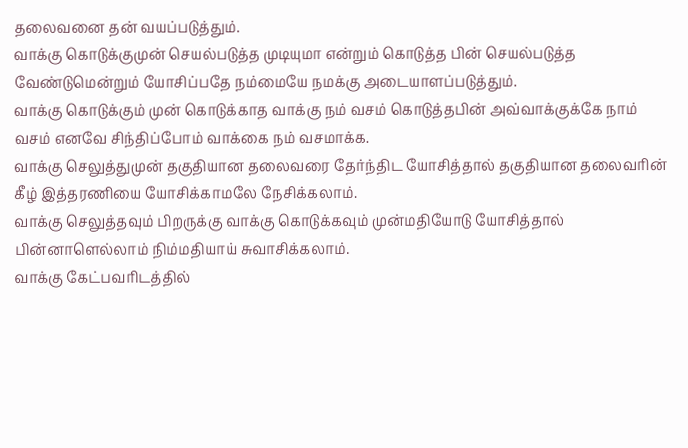தலைவனை தன் வயப்படுத்தும்.
வாக்கு கொடுக்குமுன் செயல்படுத்த முடியுமா என்றும் கொடுத்த பின் செயல்படுத்த வேண்டுமென்றும் யோசிப்பதே நம்மையே நமக்கு அடையாளப்படுத்தும்.
வாக்கு கொடுக்கும் முன் கொடுக்காத வாக்கு நம் வசம் கொடுத்தபின் அவ்வாக்குக்கே நாம் வசம் எனவே சிந்திப்போம் வாக்கை நம் வசமாக்க.
வாக்கு செலுத்துமுன் தகுதியான தலைவரை தேர்ந்திட யோசித்தால் தகுதியான தலைவரின் கீழ் இத்தரணியை யோசிக்காமலே நேசிக்கலாம்.
வாக்கு செலுத்தவும் பிறருக்கு வாக்கு கொடுக்கவும் முன்மதியோடு யோசித்தால் பின்னாளெல்லாம் நிம்மதியாய் சுவாசிக்கலாம்.
வாக்கு கேட்பவரிடத்தில்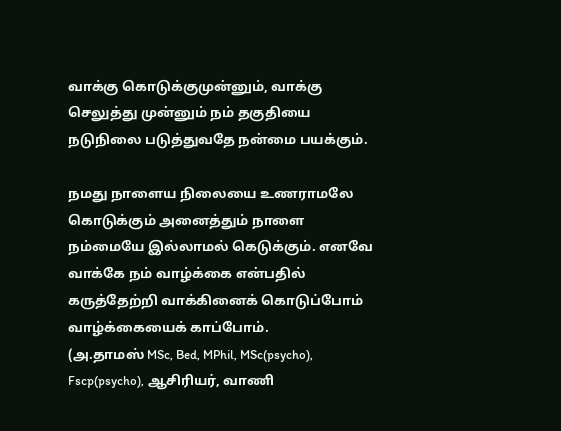வாக்கு கொடுக்குமுன்னும், வாக்கு செலுத்து முன்னும் நம் தகுதியை நடுநிலை படுத்துவதே நன்மை பயக்கும்.

நமது நாளைய நிலையை உணராமலே கொடுக்கும் அனைத்தும் நாளை நம்மையே இல்லாமல் கெடுக்கும். எனவே வாக்கே நம் வாழ்க்கை என்பதில் கருத்தேற்றி வாக்கினைக் கொடுப்போம் வாழ்க்கையைக் காப்போம்.
(அ.தாமஸ் MSc, Bed, MPhil, MSc(psycho), Fscp(psycho), ஆசிரியர், வாணி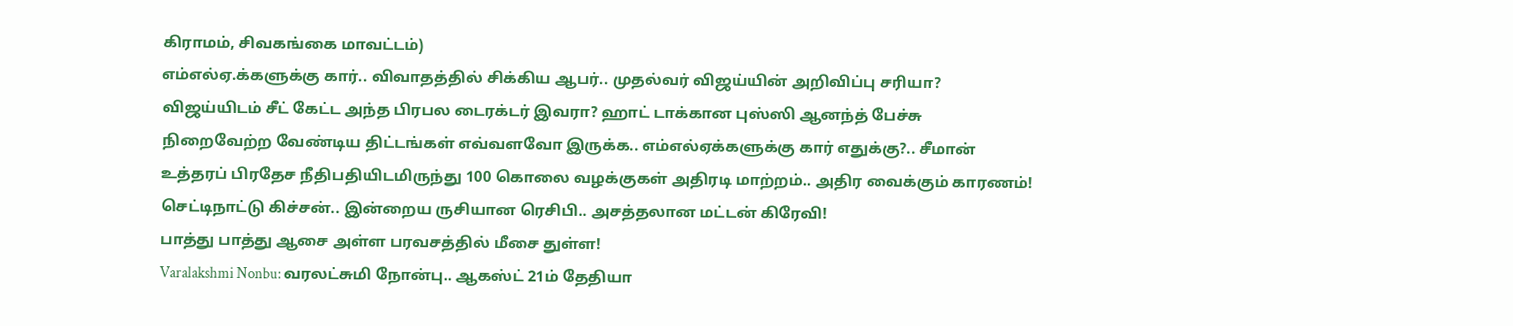கிராமம், சிவகங்கை மாவட்டம்)
எம்எல்ஏ.க்களுக்கு கார்.. விவாதத்தில் சிக்கிய ஆபர்.. முதல்வர் விஜய்யின் அறிவிப்பு சரியா?
விஜய்யிடம் சீட் கேட்ட அந்த பிரபல டைரக்டர் இவரா? ஹாட் டாக்கான புஸ்ஸி ஆனந்த் பேச்சு
நிறைவேற்ற வேண்டிய திட்டங்கள் எவ்வளவோ இருக்க.. எம்எல்ஏக்களுக்கு கார் எதுக்கு?.. சீமான்
உத்தரப் பிரதேச நீதிபதியிடமிருந்து 100 கொலை வழக்குகள் அதிரடி மாற்றம்.. அதிர வைக்கும் காரணம்!
செட்டிநாட்டு கிச்சன்.. இன்றைய ருசியான ரெசிபி.. அசத்தலான மட்டன் கிரேவி!
பாத்து பாத்து ஆசை அள்ள பரவசத்தில் மீசை துள்ள!
Varalakshmi Nonbu: வரலட்சுமி நோன்பு.. ஆகஸ்ட் 21ம் தேதியா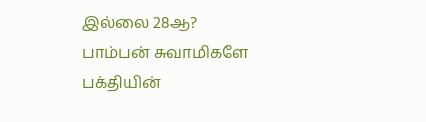இல்லை 28ஆ?
பாம்பன் சுவாமிகளே பக்தியின்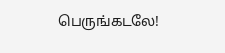பெருங்கடலே!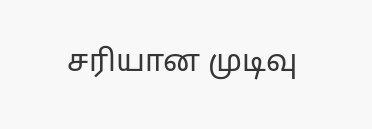சரியான முடிவு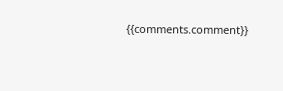{{comments.comment}}